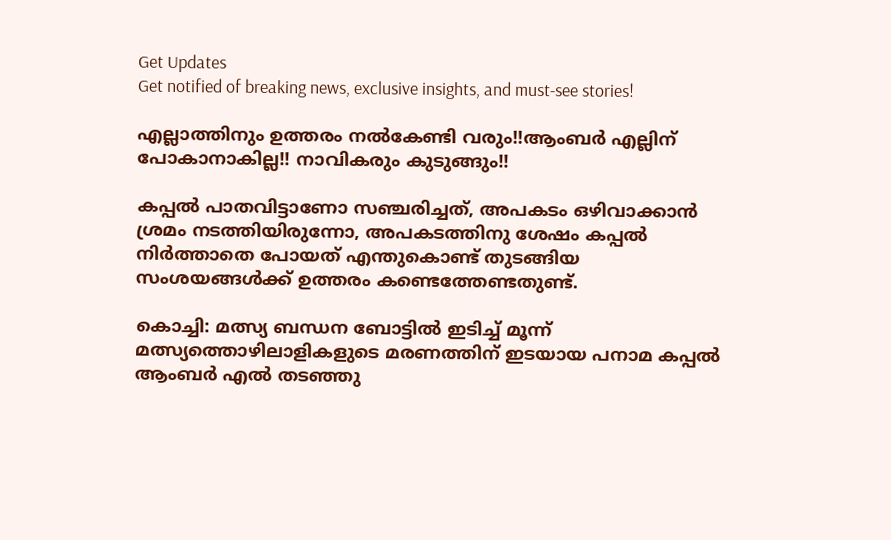Get Updates
Get notified of breaking news, exclusive insights, and must-see stories!

എല്ലാത്തിനും ഉത്തരം നൽകേണ്ടി വരും!!ആംബർ എല്ലിന് പോകാനാകില്ല!! നാവികരും കുടുങ്ങും!!

കപ്പൽ പാതവിട്ടാണോ സഞ്ചരിച്ചത്, അപകടം ഒഴിവാക്കാൻ ശ്രമം നടത്തിയിരുന്നോ, അപകടത്തിനു ശേഷം കപ്പൽ നിർത്താതെ പോയത് എന്തുകൊണ്ട് തുടങ്ങിയ സംശയങ്ങൾക്ക് ഉത്തരം കണ്ടെത്തേണ്ടതുണ്ട്.

കൊച്ചി: മത്സ്യ ബന്ധന ബോട്ടിൽ ഇടിച്ച് മൂന്ന് മത്സ്യത്തൊഴിലാളികളുടെ മരണത്തിന് ഇടയായ പനാമ കപ്പൽ ആംബർ എൽ തടഞ്ഞു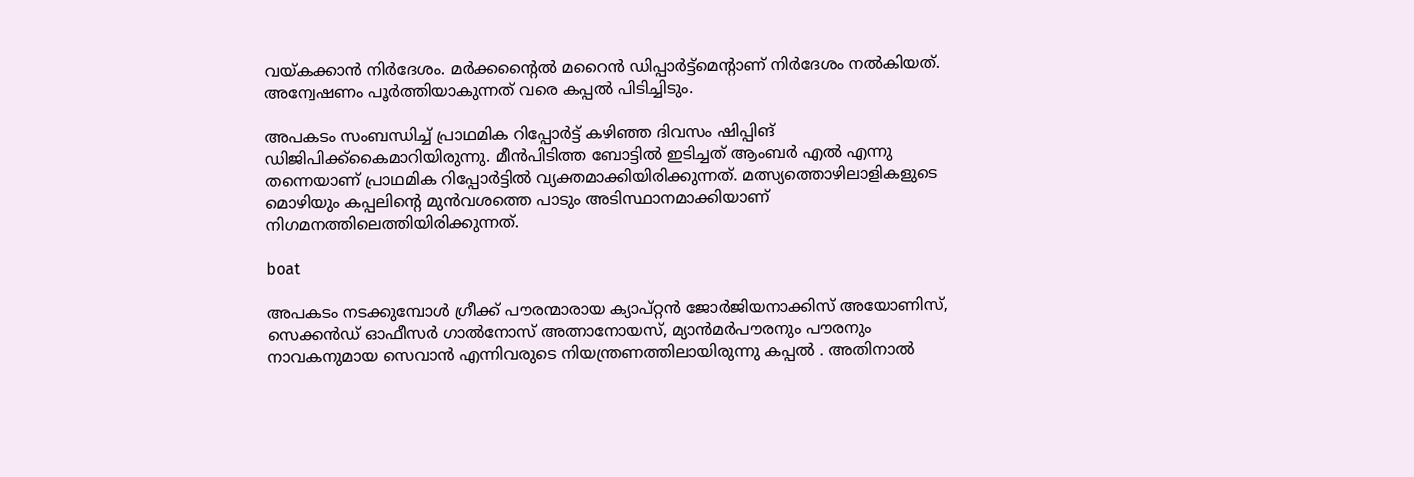വയ്കക്കാൻ നിർദേശം. മർക്കന്റൈൽ മറൈൻ ഡിപ്പാർട്ട്മെന്റാണ് നിർദേശം നൽകിയത്. അന്വേഷണം പൂർത്തിയാകുന്നത് വരെ കപ്പൽ പിടിച്ചിടും.

അപകടം സംബന്ധിച്ച് പ്രാഥമിക റിപ്പോർട്ട് കഴിഞ്ഞ ദിവസം ഷിപ്പിങ് ഡിജിപിക്ക്കൈമാറിയിരുന്നു. മീൻപിടിത്ത ബോട്ടിൽ ഇടിച്ചത് ആംബർ എൽ എന്നു തന്നെയാണ് പ്രാഥമിക റിപ്പോർട്ടിൽ വ്യക്തമാക്കിയിരിക്കുന്നത്. മത്സ്യത്തൊഴിലാളികളുടെ മൊഴിയും കപ്പലിന്റെ മുൻവശത്തെ പാടും അടിസ്ഥാനമാക്കിയാണ് നിഗമനത്തിലെത്തിയിരിക്കുന്നത്.

boat

അപകടം നടക്കുമ്പോൾ ഗ്രീക്ക് പൗരന്മാരായ ക്യാപ്റ്റൻ ജോർജിയനാക്കിസ് അയോണിസ്, സെക്കൻഡ് ഓഫീസര്‍ ഗാൽനോസ് അത്നാനോയസ്, മ്യാൻമർപൗരനും പൗരനും നാവകനുമായ സെവാൻ എന്നിവരുടെ നിയന്ത്രണത്തിലായിരുന്നു കപ്പൽ . അതിനാൽ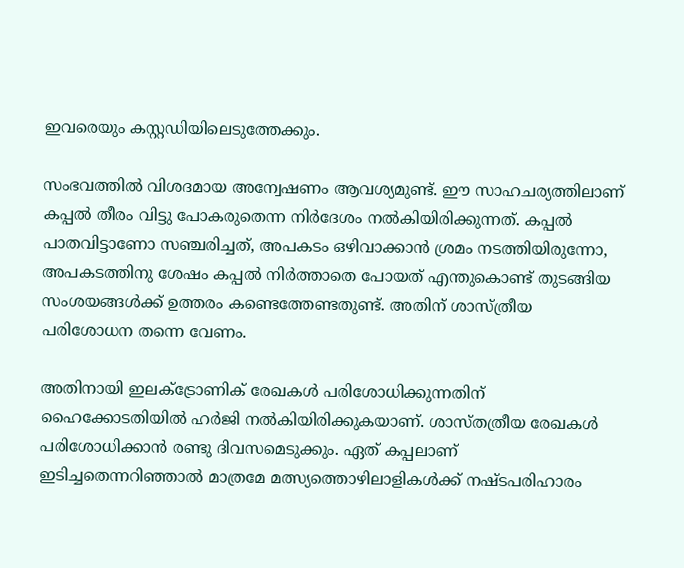ഇവരെയും കസ്റ്റഡിയിലെടുത്തേക്കും.

സംഭവത്തിൽ വിശദമായ അന്വേഷണം ആവശ്യമുണ്ട്. ഈ സാഹചര്യത്തിലാണ് കപ്പൽ തീരം വിട്ടു പോകരുതെന്ന നിർദേശം നൽകിയിരിക്കുന്നത്. കപ്പൽ പാതവിട്ടാണോ സഞ്ചരിച്ചത്, അപകടം ഒഴിവാക്കാൻ ശ്രമം നടത്തിയിരുന്നോ, അപകടത്തിനു ശേഷം കപ്പൽ നിർത്താതെ പോയത് എന്തുകൊണ്ട് തുടങ്ങിയ സംശയങ്ങൾക്ക് ഉത്തരം കണ്ടെത്തേണ്ടതുണ്ട്. അതിന് ശാസ്ത്രീയ പരിശോധന തന്നെ വേണം.

അതിനായി ഇലക്ട്രോണിക് രേഖകൾ പരിശോധിക്കുന്നതിന് ഹൈക്കോടതിയിൽ ഹർജി നൽകിയിരിക്കുകയാണ്. ശാസ്തത്രീയ രേഖകൾ പരിശോധിക്കാൻ രണ്ടു ദിവസമെടുക്കും. ഏത് കപ്പലാണ് ഇടിച്ചതെന്നറിഞ്ഞാൽ മാത്രമേ മത്സ്യത്തൊഴിലാളികൾക്ക് നഷ്ടപരിഹാരം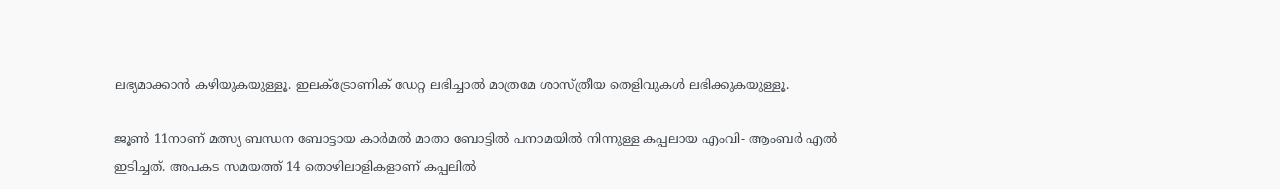ലഭ്യമാക്കാൻ കഴിയുകയുള്ളൂ. ഇലക്ട്രോണിക് ഡേറ്റ ലഭിച്ചാൽ മാത്രമേ ശാസ്ത്രീയ തെളിവുകൾ ലഭിക്കുകയുള്ളൂ.

ജൂൺ 11നാണ് മത്സ്യ ബന്ധന ബോട്ടായ കാർമൽ മാതാ ബോട്ടിൽ പനാമയിൽ നിന്നുള്ള കപ്പലായ എംവി- ആംബർ എൽ ഇടിച്ചത്. അപകട സമയത്ത് 14 തൊഴിലാളികളാണ് കപ്പലിൽ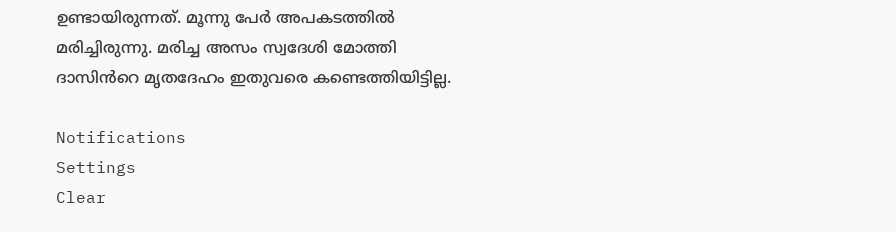ഉണ്ടായിരുന്നത്. മൂന്നു പേർ അപകടത്തിൽ മരിച്ചിരുന്നു. മരിച്ച അസം സ്വദേശി മോത്തി ദാസിൻറെ മൃതദേഹം ഇതുവരെ കണ്ടെത്തിയിട്ടില്ല.

Notifications
Settings
Clear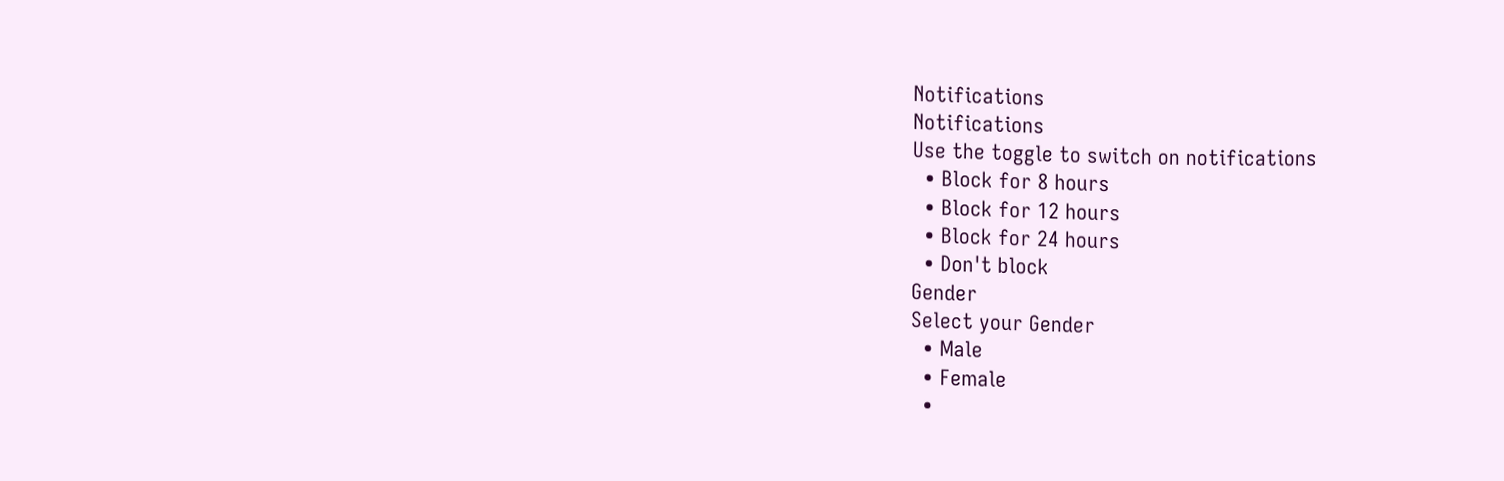Notifications
Notifications
Use the toggle to switch on notifications
  • Block for 8 hours
  • Block for 12 hours
  • Block for 24 hours
  • Don't block
Gender
Select your Gender
  • Male
  • Female
  •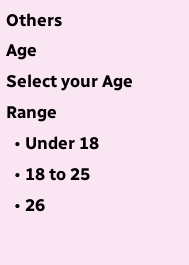Others
Age
Select your Age Range
  • Under 18
  • 18 to 25
  • 26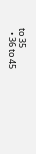to 35
  • 36 to 45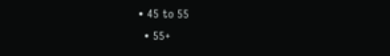• 45 to 55
  • 55+